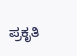ಪ್ರಕೃತಿ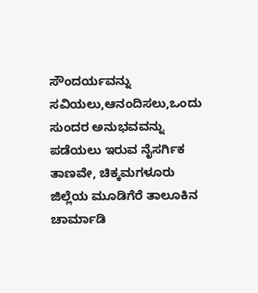ಸೌಂದರ್ಯವನ್ನು ಸವಿಯಲು,ಆನಂದಿಸಲು,ಒಂದು ಸುಂದರ ಅನುಭವವನ್ನು ಪಡೆಯಲು ಇರುವ ನೈಸರ್ಗಿಕ ತಾಣವೇ, ಚಿಕ್ಕಮಗಳೂರು ಜಿಲ್ಲೆಯ ಮೂಡಿಗೆರೆ ತಾಲೂಕಿನ ಚಾರ್ಮಾಡಿ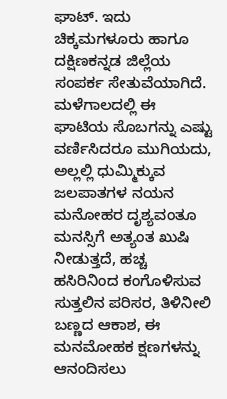ಘಾಟ್. ಇದು ಚಿಕ್ಕಮಗಳೂರು ಹಾಗೂ ದಕ್ಷಿಣಕನ್ನಡ ಜಿಲ್ಲೆಯ ಸಂಪರ್ಕ ಸೇತುವೆಯಾಗಿದೆ. ಮಳೆಗಾಲದಲ್ಲಿ ಈ ಘಾಟಿಯ ಸೊಬಗನ್ನು ಎಷ್ಟು ವರ್ಣಿಸಿದರೂ ಮುಗಿಯದು, ಅಲ್ಲಲ್ಲಿ ಧುಮ್ಮಿಕ್ಕುವ ಜಲಪಾತಗಳ ನಯನ ಮನೋಹರ ದೃಶ್ಯವಂತೂ ಮನಸ್ಸಿಗೆ ಅತ್ಯಂತ ಖುಷಿ ನೀಡುತ್ತದೆ, ಹಚ್ಚ ಹಸಿರಿನಿಂದ ಕಂಗೊಳಿಸುವ ಸುತ್ತಲಿನ ಪರಿಸರ, ತಿಳಿನೀಲಿ ಬಣ್ಣದ ಆಕಾಶ, ಈ ಮನಮೋಹಕ ಕ್ಷಣಗಳನ್ನು ಆನಂದಿಸಲು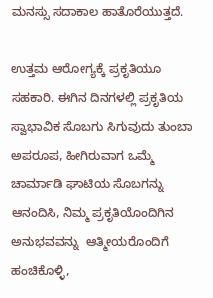ಮನಸ್ಸು ಸದಾಕಾಲ ಹಾತೊರೆಯುತ್ತದೆ.

ಉತ್ತಮ ಆರೋಗ್ಯಕ್ಕೆ ಪ್ರಕೃತಿಯೂ ಸಹಕಾರಿ. ಈಗಿನ ದಿನಗಳಲ್ಲಿ ಪ್ರಕೃತಿಯ ಸ್ವಾಭಾವಿಕ ಸೊಬಗು ಸಿಗುವುದು ತುಂಬಾ ಅಪರೂಪ, ಹೀಗಿರುವಾಗ ಒಮ್ಮೆ ಚಾರ್ಮಾಡಿ ಘಾಟಿಯ ಸೊಬಗನ್ನು ಆನಂದಿಸಿ, ನಿಮ್ಮ ಪ್ರಕೃತಿಯೊಂದಿಗಿನ ಅನುಭವವನ್ನು  ಆತ್ಮೀಯರೊಂದಿಗೆ ಹಂಚಿಕೊಳ್ಳಿ,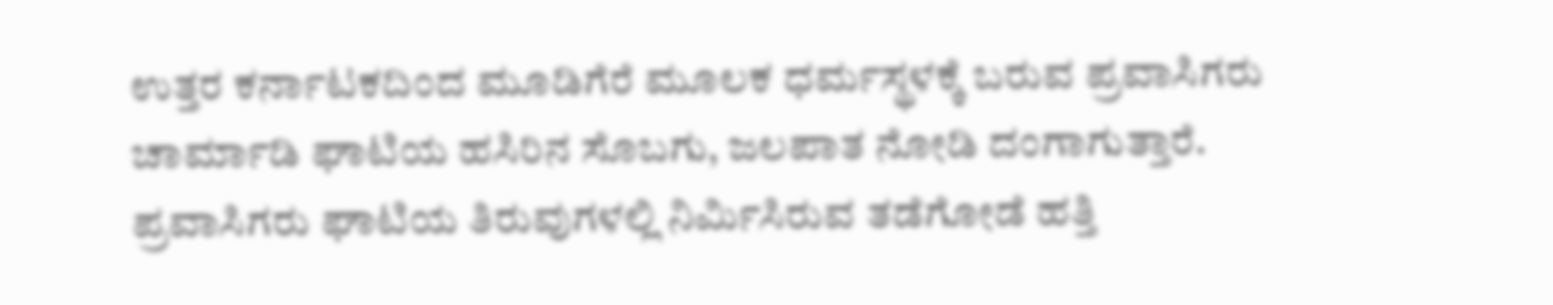ಉತ್ತರ ಕರ್ನಾಟಕದಿಂದ ಮೂಡಿಗೆರೆ ಮೂಲಕ ಧರ್ಮಸ್ಥಳಕ್ಕೆ ಬರುವ ಪ್ರವಾಸಿಗರು ಚಾರ್ಮಾಡಿ ಘಾಟಿಯ ಹಸಿರಿನ ಸೊಬಗು, ಜಲ‍ಪಾತ ನೋಡಿ ದಂಗಾಗುತ್ತಾರೆ. ಪ್ರವಾಸಿಗರು ಘಾಟಿಯ ತಿರುವುಗಳಲ್ಲಿ ನಿರ್ಮಿಸಿರುವ ತಡೆಗೋಡೆ ಹತ್ತಿ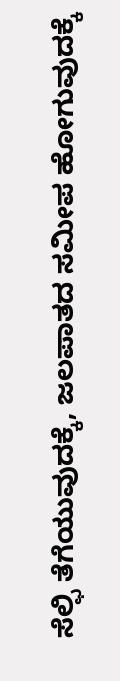ಸೆಲ್ಫಿ ತೆಗೆಯುವು‌‌ದಕ್ಕೆ, ಜಲಪಾತದ ಸಮೀಪ ಹೋಗುವುದಕ್ಕೆ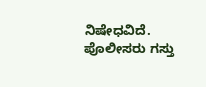ನಿಷೇಧವಿದೆ. ಪೊಲೀಸರು ಗಸ್ತು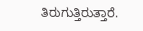ತಿರುಗುತ್ತಿರುತ್ತಾರೆ.